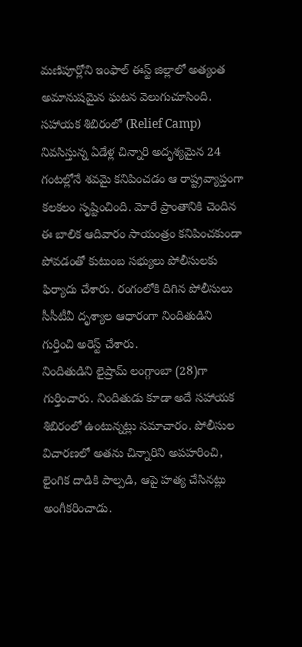మణిపూర్లోని ఇంఫాల్ ఈస్ట్ జిల్లాలో అత్యంత అమానుషమైన ఘటన వెలుగుచూసింది. సహాయక శిబిరంలో (Relief Camp) నివసిస్తున్న ఏడేళ్ల చిన్నారి అదృశ్యమైన 24 గంటల్లోనే శవమై కనిపించడం ఆ రాష్ట్రవ్యాప్తంగా కలకలం సృష్టించింది. మోరే ప్రాంతానికి చెందిన ఈ బాలిక ఆదివారం సాయంత్రం కనిపించకుండా పోవడంతో కుటుంబ సభ్యులు పోలీసులకు ఫిర్యాదు చేశారు. రంగంలోకి దిగిన పోలీసులు సీసీటీవీ దృశ్యాల ఆధారంగా నిందితుడిని గుర్తించి అరెస్ట్ చేశారు.
నిందితుడిని లైష్రామ్ లంగ్గాంబా (28)గా గుర్తించారు. నిందితుడు కూడా అదే సహాయక శిబిరంలో ఉంటున్నట్లు సమాచారం. పోలీసుల విచారణలో అతను చిన్నారిని అపహరించి, లైంగిక దాడికి పాల్పడి, ఆపై హత్య చేసినట్లు అంగీకరించాడు.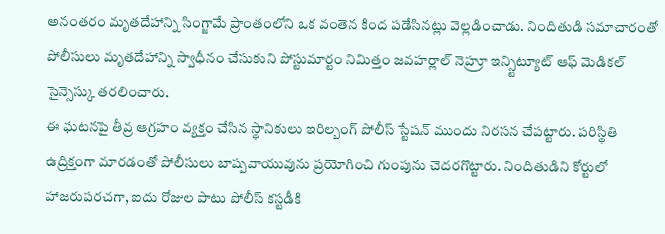అనంతరం మృతదేహాన్ని సింగ్జామే ప్రాంతంలోని ఒక వంతెన కింద పడేసినట్లు వెల్లడించాడు. నిందితుడి సమాచారంతో పోలీసులు మృతదేహాన్ని స్వాధీనం చేసుకుని పోస్టుమార్టం నిమిత్తం జవహర్లాల్ నెహ్రూ ఇన్స్టిట్యూట్ ఆఫ్ మెడికల్ సైన్సెస్కు తరలించారు.
ఈ ఘటనపై తీవ్ర ఆగ్రహం వ్యక్తం చేసిన స్థానికులు ఇరిల్బంగ్ పోలీస్ స్టేషన్ ముందు నిరసన చేపట్టారు. పరిస్థితి ఉద్రిక్తంగా మారడంతో పోలీసులు బాష్పవాయువును ప్రయోగించి గుంపును చెదరగొట్టారు. నిందితుడిని కోర్టులో హాజరుపరచగా, ఐదు రోజుల పాటు పోలీస్ కస్టడీకి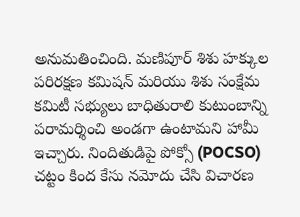అనుమతించింది. మణిపూర్ శిశు హక్కుల పరిరక్షణ కమిషన్ మరియు శిశు సంక్షేమ కమిటీ సభ్యులు బాధితురాలి కుటుంబాన్ని పరామర్శించి అండగా ఉంటామని హామీ ఇచ్చారు. నిందితుడిపై పోక్సో (POCSO) చట్టం కింద కేసు నమోదు చేసి విచారణ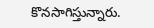కొనసాగిస్తున్నారు.